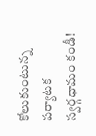కోలుకుంటున్న పర్యాటక స్వర్గధామం కండీ!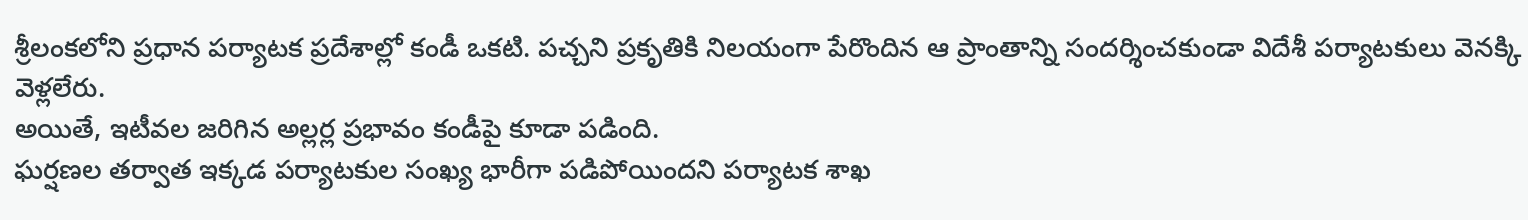శ్రీలంకలోని ప్రధాన పర్యాటక ప్రదేశాల్లో కండీ ఒకటి. పచ్చని ప్రకృతికి నిలయంగా పేరొందిన ఆ ప్రాంతాన్ని సందర్శించకుండా విదేశీ పర్యాటకులు వెనక్కి వెళ్లలేరు.
అయితే, ఇటీవల జరిగిన అల్లర్ల ప్రభావం కండీపై కూడా పడింది.
ఘర్షణల తర్వాత ఇక్కడ పర్యాటకుల సంఖ్య భారీగా పడిపోయిందని పర్యాటక శాఖ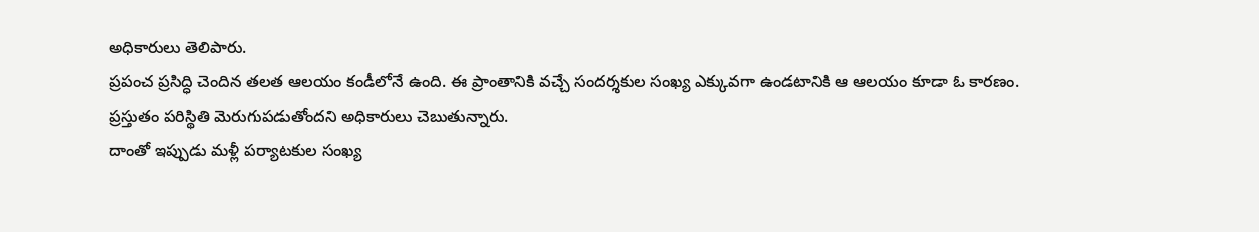అధికారులు తెలిపారు.
ప్రపంచ ప్రసిద్ధి చెందిన తలత ఆలయం కండీలోనే ఉంది. ఈ ప్రాంతానికి వచ్చే సందర్శకుల సంఖ్య ఎక్కువగా ఉండటానికి ఆ ఆలయం కూడా ఓ కారణం.
ప్రస్తుతం పరిస్థితి మెరుగుపడుతోందని అధికారులు చెబుతున్నారు.
దాంతో ఇప్పుడు మళ్లీ పర్యాటకుల సంఖ్య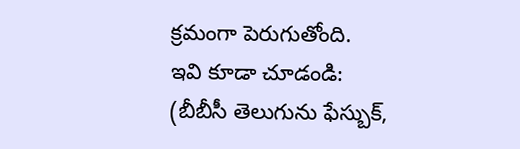క్రమంగా పెరుగుతోంది.
ఇవి కూడా చూడండి:
(బీబీసీ తెలుగును ఫేస్బుక్,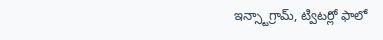ఇన్స్టాగ్రామ్, ట్విటర్లో ఫాలో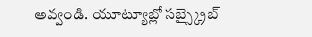అవ్వండి. యూట్యూబ్లో సబ్స్క్రైబ్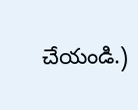చేయండి.)